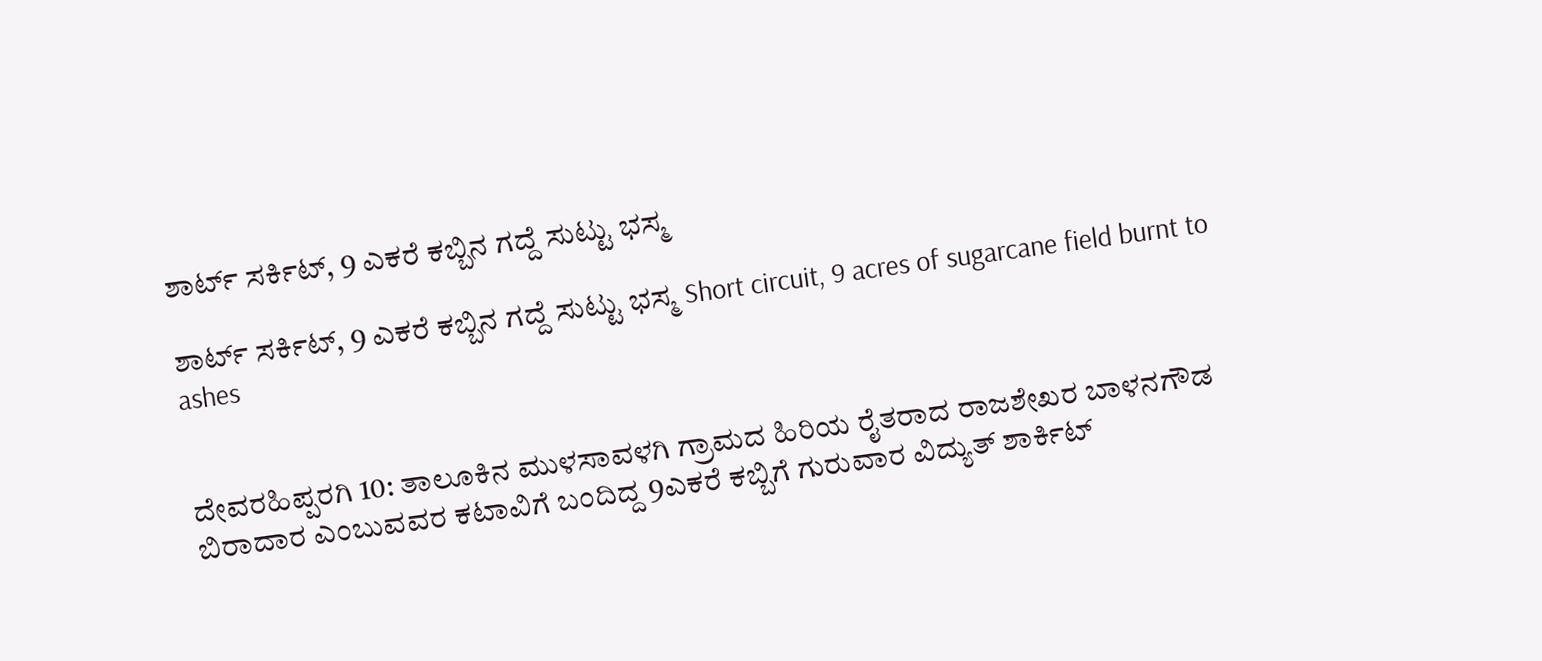ಶಾರ್ಟ್‌ ಸರ್ಕಿಟ್, 9 ಎಕರೆ ಕಬ್ಬಿನ ಗದ್ದೆ ಸುಟ್ಟು ಭಸ್ಮ

ಶಾರ್ಟ್‌ ಸರ್ಕಿಟ್, 9 ಎಕರೆ ಕಬ್ಬಿನ ಗದ್ದೆ ಸುಟ್ಟು ಭಸ್ಮ Short circuit, 9 acres of sugarcane field burnt to ashes


ದೇವರಹಿಪ್ಪರಗಿ 10: ತಾಲೂಕಿನ ಮುಳಸಾವಳಗಿ ಗ್ರಾಮದ ಹಿರಿಯ ರೈತರಾದ ರಾಜಶೇಖರ ಬಾಳನಗೌಡ ಬಿರಾದಾರ ಎಂಬುವವರ ಕಟಾವಿಗೆ ಬಂದಿದ್ದ 9ಎಕರೆ ಕಬ್ಬಿಗೆ ಗುರುವಾರ ವಿದ್ಯುತ್ ಶಾರ್ಕಿಟ್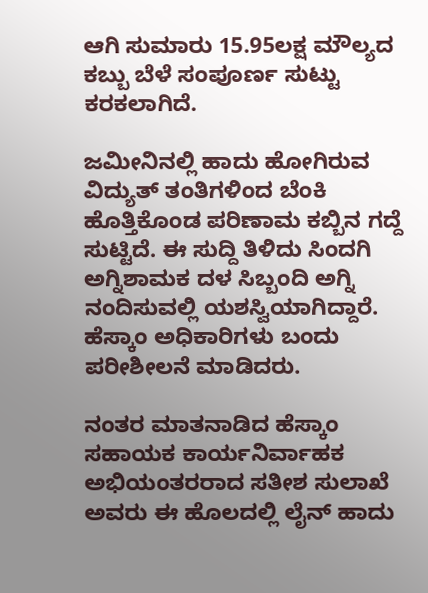ಆಗಿ ಸುಮಾರು 15.95ಲಕ್ಷ ಮೌಲ್ಯದ ಕಬ್ಬು ಬೆಳೆ ಸಂಪೂರ್ಣ ಸುಟ್ಟು ಕರಕಲಾಗಿದೆ.

ಜಮೀನಿನಲ್ಲಿ ಹಾದು ಹೋಗಿರುವ ವಿದ್ಯುತ್ ತಂತಿಗಳಿಂದ ಬೆಂಕಿ ಹೊತ್ತಿಕೊಂಡ ಪರಿಣಾಮ ಕಬ್ಬಿನ ಗದ್ದೆ ಸುಟ್ಟಿದೆ. ಈ ಸುದ್ದಿ ತಿಳಿದು ಸಿಂದಗಿ ಅಗ್ನಿಶಾಮಕ ದಳ ಸಿಬ್ಬಂದಿ ಅಗ್ನಿ ನಂದಿಸುವಲ್ಲಿ ಯಶಸ್ವಿಯಾಗಿದ್ದಾರೆ. ಹೆಸ್ಕಾಂ ಅಧಿಕಾರಿಗಳು ಬಂದು ಪರೀಶೀಲನೆ ಮಾಡಿದರು.

ನಂತರ ಮಾತನಾಡಿದ ಹೆಸ್ಕಾಂ ಸಹಾಯಕ ಕಾರ್ಯನಿರ್ವಾಹಕ ಅಭಿಯಂತರರಾದ ಸತೀಶ ಸುಲಾಖೆ ಅವರು ಈ ಹೊಲದಲ್ಲಿ ಲೈನ್ ಹಾದು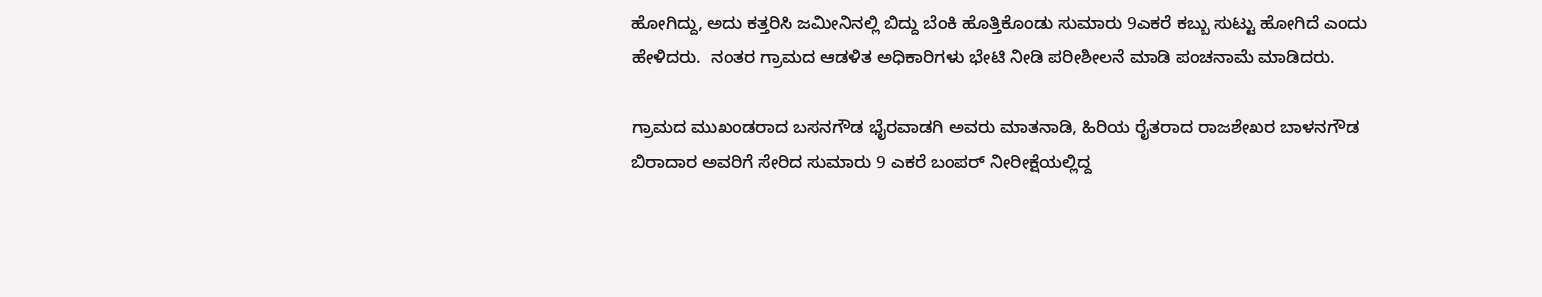ಹೋಗಿದ್ದು, ಅದು ಕತ್ತರಿಸಿ ಜಮೀನಿನಲ್ಲಿ ಬಿದ್ದು ಬೆಂಕಿ ಹೊತ್ತಿಕೊಂಡು ಸುಮಾರು 9ಎಕರೆ ಕಬ್ಬು ಸುಟ್ಟು ಹೋಗಿದೆ ಎಂದು ಹೇಳಿದರು.  ನಂತರ ಗ್ರಾಮದ ಆಡಳಿತ ಅಧಿಕಾರಿಗಳು ಭೇಟಿ ನೀಡಿ ಪರೀಶೀಲನೆ ಮಾಡಿ ಪಂಚನಾಮೆ ಮಾಡಿದರು.

ಗ್ರಾಮದ ಮುಖಂಡರಾದ ಬಸನಗೌಡ ಭೈರವಾಡಗಿ ಅವರು ಮಾತನಾಡಿ, ಹಿರಿಯ ರೈತರಾದ ರಾಜಶೇಖರ ಬಾಳನಗೌಡ ಬಿರಾದಾರ ಅವರಿಗೆ ಸೇರಿದ ಸುಮಾರು 9 ಎಕರೆ ಬಂಪರ್ ನೀರೀಕ್ಷೆಯಲ್ಲಿದ್ದ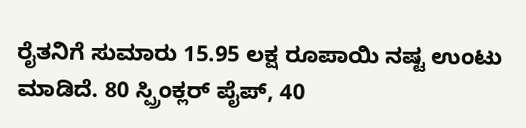ರೈತನಿಗೆ ಸುಮಾರು 15.95 ಲಕ್ಷ ರೂಪಾಯಿ ನಷ್ಟ ಉಂಟು ಮಾಡಿದೆ. 80 ಸ್ಪ್ರಿಂಕ್ಲರ್ ಪೈಪ್, 40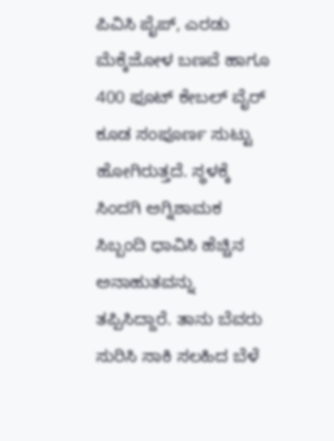ಪಿವಿಸಿ ಪೈಪ್, ಎರಡು ಮೆಕ್ಕೆಜೋಳ ಬಣವೆ ಹಾಗೂ 400 ಫೂಟ್ ಕೇಬಲ್ ವೈರ್ ಕೂಡ ಸಂಪೂರ್ಣ ಸುಟ್ಟು ಹೋಗಿರುತ್ತದೆ. ಸ್ಥಳಕ್ಕೆ ಸಿಂದಗಿ ಅಗ್ನಿಶಾಮಕ ಸಿಬ್ಬಂದಿ ಧಾವಿಸಿ ಹೆಚ್ಚಿನ ಅನಾಹುತವನ್ನು ತಪ್ಪಿಸಿದ್ದಾರೆ. ತಾನು ಬೆವರು ಸುರಿಸಿ ಸಾಕಿ ಸಲಹಿದ ಬೆಳೆ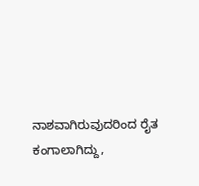ನಾಶವಾಗಿರುವುದರಿಂದ ರೈತ ಕಂಗಾಲಾಗಿದ್ದು,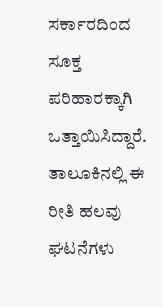ಸರ್ಕಾರದಿಂದ ಸೂಕ್ತ ಪರಿಹಾರಕ್ಕಾಗಿ ಒತ್ತಾಯಿಸಿದ್ದಾರೆ. ತಾಲೂಕಿನಲ್ಲಿ ಈ ರೀತಿ ಹಲವು ಘಟನೆಗಳು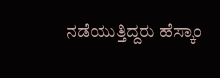ನಡೆಯುತ್ತಿದ್ದರು ಹೆಸ್ಕಾಂ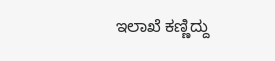ಇಲಾಖೆ ಕಣ್ಣಿದ್ದು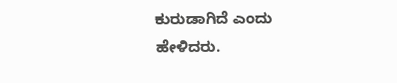ಕುರುಡಾಗಿದೆ ಎಂದು ಹೇಳಿದರು.